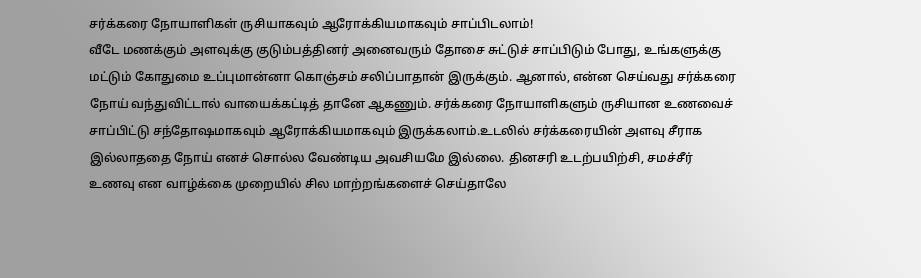சர்க்கரை நோயாளிகள் ருசியாகவும் ஆரோக்கியமாகவும் சாப்பிடலாம்!
வீடே மணக்கும் அளவுக்கு குடும்பத்தினர் அனைவரும் தோசை சுட்டுச் சாப்பிடும் போது, உங்களுக்கு மட்டும் கோதுமை உப்புமான்னா கொஞ்சம் சலிப்பாதான் இருக்கும். ஆனால், என்ன செய்வது சர்க்கரை நோய் வந்துவிட்டால் வாயைக்கட்டித் தானே ஆகணும். சர்க்கரை நோயாளிகளும் ருசியான உணவைச் சாப்பிட்டு சந்தோஷமாகவும் ஆரோக்கியமாகவும் இருக்கலாம்.உடலில் சர்க்கரையின் அளவு சீராக இல்லாததை நோய் எனச் சொல்ல வேண்டிய அவசியமே இல்லை. தினசரி உடற்பயிற்சி, சமச்சீர் உணவு என வாழ்க்கை முறையில் சில மாற்றங்களைச் செய்தாலே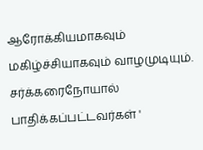ஆரோக்கியமாகவும் மகிழ்ச்சியாகவும் வாழமுடியும்.
சர்க்கரைநோயால் பாதிக்கப்பட்டவர்கள் '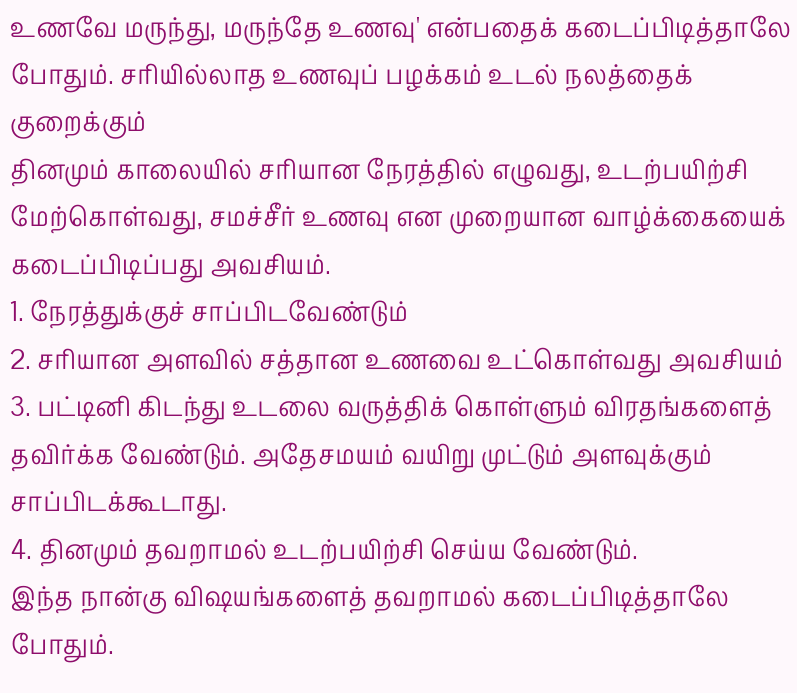உணவே மருந்து, மருந்தே உணவு' என்பதைக் கடைப்பிடித்தாலே போதும். சரியில்லாத உணவுப் பழக்கம் உடல் நலத்தைக் குறைக்கும்
தினமும் காலையில் சரியான நேரத்தில் எழுவது, உடற்பயிற்சி மேற்கொள்வது, சமச்சீர் உணவு என முறையான வாழ்க்கையைக் கடைப்பிடிப்பது அவசியம்.
1. நேரத்துக்குச் சாப்பிடவேண்டும்
2. சரியான அளவில் சத்தான உணவை உட்கொள்வது அவசியம்
3. பட்டினி கிடந்து உடலை வருத்திக் கொள்ளும் விரதங்களைத் தவிர்க்க வேண்டும். அதேசமயம் வயிறு முட்டும் அளவுக்கும் சாப்பிடக்கூடாது.
4. தினமும் தவறாமல் உடற்பயிற்சி செய்ய வேண்டும்.
இந்த நான்கு விஷயங்களைத் தவறாமல் கடைப்பிடித்தாலே போதும்.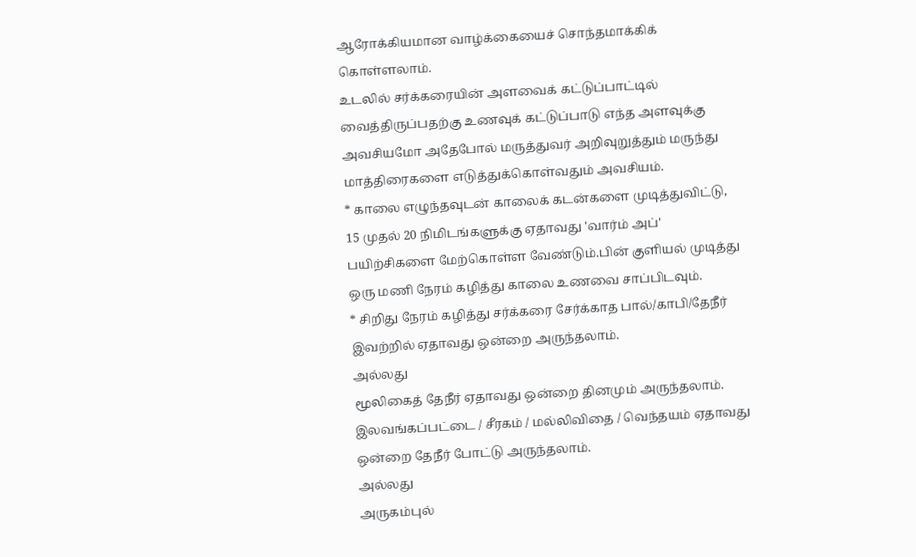ஆரோக்கியமான வாழ்க்கையைச் சொந்தமாக்கிக் கொள்ளலாம்.
உடலில் சர்க்கரையின் அளவைக் கட்டுப்பாட்டில் வைத்திருப்பதற்கு உணவுக் கட்டுப்பாடு எந்த அளவுக்கு அவசியமோ அதேபோல் மருத்துவர் அறிவுறுத்தும் மருந்து மாத்திரைகளை எடுத்துக்கொள்வதும் அவசியம்.
* காலை எழுந்தவுடன் காலைக் கடன்களை முடித்துவிட்டு, 15 முதல் 20 நிமிடங்களுக்கு ஏதாவது 'வார்ம் அப்' பயிற்சிகளை மேற்கொள்ள வேண்டும்.பின் குளியல் முடித்து ஒரு மணி நேரம் கழித்து காலை உணவை சாப்பிடவும்.
* சிறிது நேரம் கழித்து சர்க்கரை சேர்க்காத பால்/காபி/தேநீர் இவற்றில் ஏதாவது ஒன்றை அருந்தலாம்.
அல்லது
மூலிகைத் தேநீர் ஏதாவது ஒன்றை தினமும் அருந்தலாம். இலவங்கப்பட்டை / சீரகம் / மல்லிவிதை / வெந்தயம் ஏதாவது ஒன்றை தேநீர் போட்டு அருந்தலாம்.
அல்லது
அருகம்புல்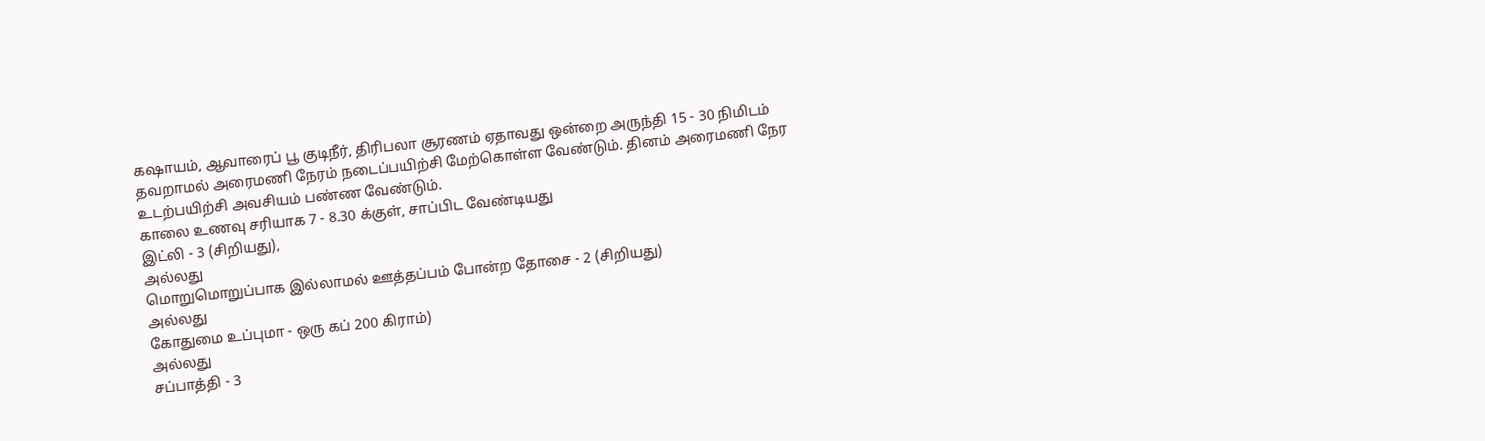கஷாயம், ஆவாரைப் பூ குடிநீர், திரிபலா சூரணம் ஏதாவது ஒன்றை அருந்தி 15 - 30 நிமிடம் தவறாமல் அரைமணி நேரம் நடைப்பயிற்சி மேற்கொள்ள வேண்டும். தினம் அரைமணி நேர உடற்பயிற்சி அவசியம் பண்ண வேண்டும்.
காலை உணவு சரியாக 7 - 8.30 க்குள், சாப்பிட வேண்டியது
இட்லி - 3 (சிறியது),
அல்லது
மொறுமொறுப்பாக இல்லாமல் ஊத்தப்பம் போன்ற தோசை - 2 (சிறியது)
அல்லது
கோதுமை உப்புமா - ஒரு கப் 200 கிராம்)
அல்லது
சப்பாத்தி - 3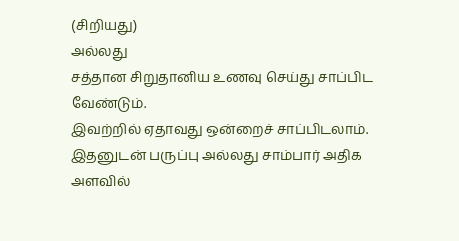(சிறியது)
அல்லது
சத்தான சிறுதானிய உணவு செய்து சாப்பிட வேண்டும்.
இவற்றில் ஏதாவது ஒன்றைச் சாப்பிடலாம். இதனுடன் பருப்பு அல்லது சாம்பார் அதிக அளவில்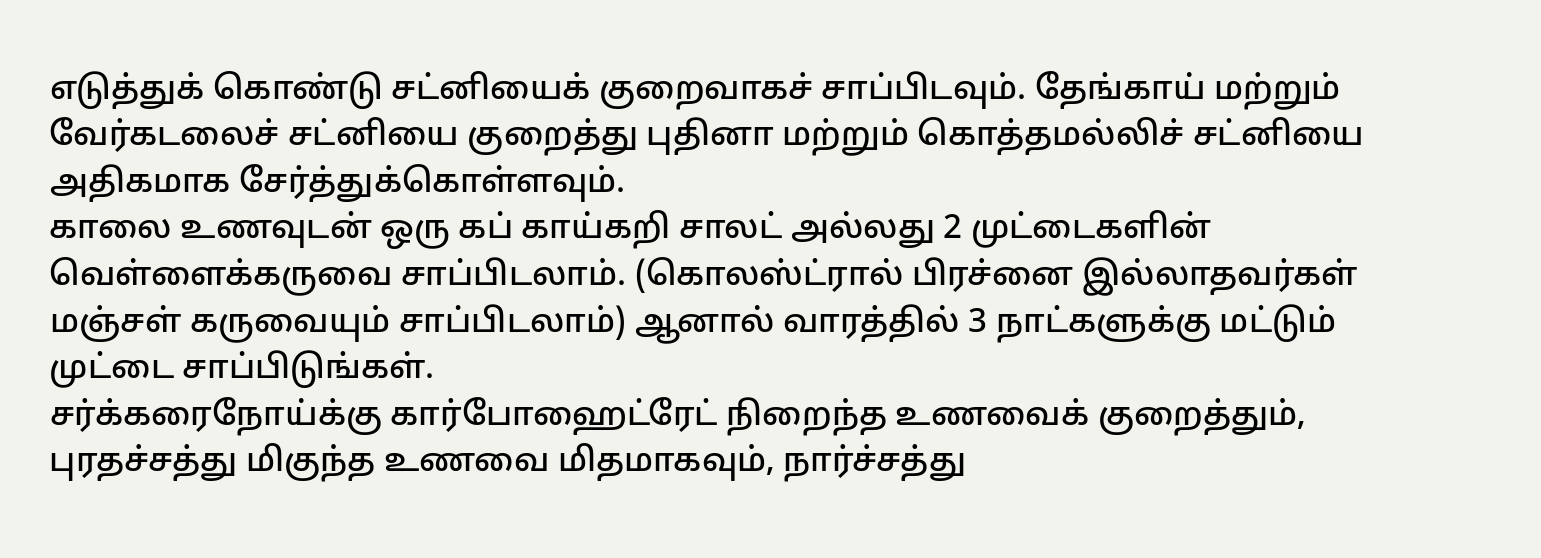எடுத்துக் கொண்டு சட்னியைக் குறைவாகச் சாப்பிடவும். தேங்காய் மற்றும் வேர்கடலைச் சட்னியை குறைத்து புதினா மற்றும் கொத்தமல்லிச் சட்னியை அதிகமாக சேர்த்துக்கொள்ளவும்.
காலை உணவுடன் ஒரு கப் காய்கறி சாலட் அல்லது 2 முட்டைகளின் வெள்ளைக்கருவை சாப்பிடலாம். (கொலஸ்ட்ரால் பிரச்னை இல்லாதவர்கள் மஞ்சள் கருவையும் சாப்பிடலாம்) ஆனால் வாரத்தில் 3 நாட்களுக்கு மட்டும் முட்டை சாப்பிடுங்கள்.
சர்க்கரைநோய்க்கு கார்போஹைட்ரேட் நிறைந்த உணவைக் குறைத்தும், புரதச்சத்து மிகுந்த உணவை மிதமாகவும், நார்ச்சத்து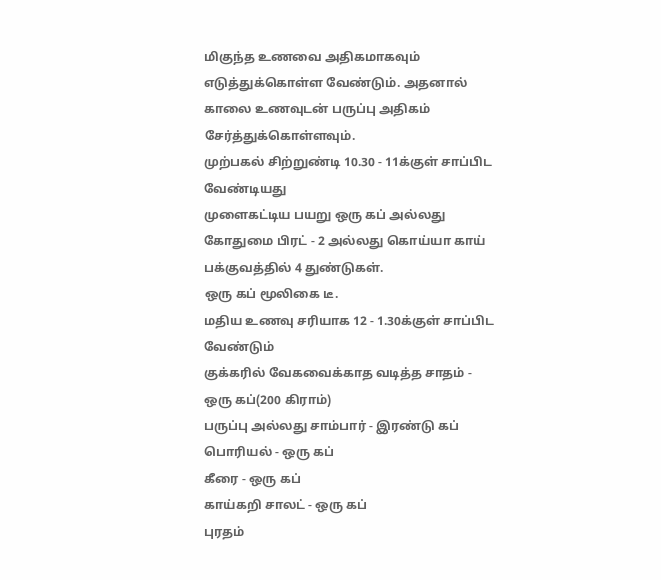மிகுந்த உணவை அதிகமாகவும் எடுத்துக்கொள்ள வேண்டும். அதனால் காலை உணவுடன் பருப்பு அதிகம் சேர்த்துக்கொள்ளவும்.
முற்பகல் சிற்றுண்டி 10.30 - 11க்குள் சாப்பிட வேண்டியது
முளைகட்டிய பயறு ஒரு கப் அல்லது கோதுமை பிரட் - 2 அல்லது கொய்யா காய் பக்குவத்தில் 4 துண்டுகள்.
ஒரு கப் மூலிகை டீ.
மதிய உணவு சரியாக 12 - 1.30க்குள் சாப்பிட வேண்டும்
குக்கரில் வேகவைக்காத வடித்த சாதம் - ஒரு கப்(200 கிராம்)
பருப்பு அல்லது சாம்பார் - இரண்டு கப்
பொரியல் - ஒரு கப்
கீரை - ஒரு கப்
காய்கறி சாலட் - ஒரு கப்
புரதம்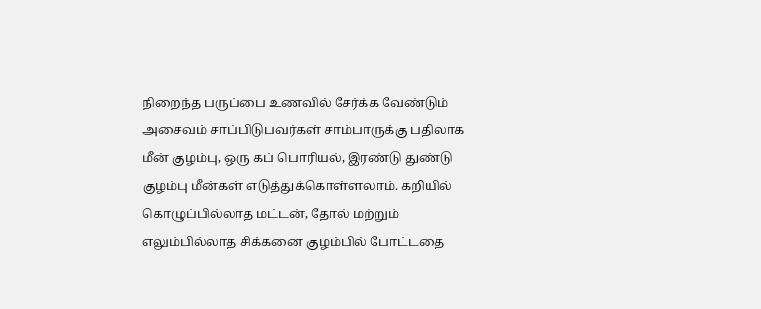நிறைந்த பருப்பை உணவில் சேர்க்க வேண்டும்
அசைவம் சாப்பிடுபவர்கள் சாம்பாருக்கு பதிலாக மீன் குழம்பு, ஒரு கப் பொரியல், இரண்டு துண்டு குழம்பு மீன்கள் எடுத்துக்கொள்ளலாம். கறியில் கொழுப்பில்லாத மட்டன், தோல் மற்றும் எலும்பில்லாத சிக்கனை குழம்பில் போட்டதை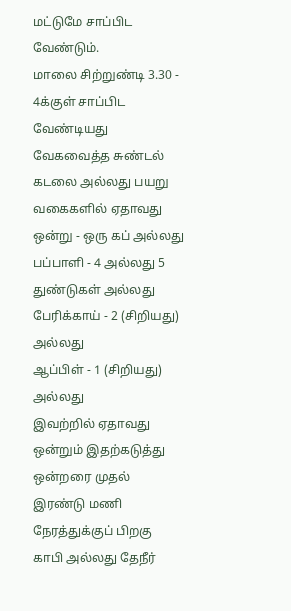மட்டுமே சாப்பிட வேண்டும்.
மாலை சிற்றுண்டி 3.30 - 4க்குள் சாப்பிட வேண்டியது
வேகவைத்த சுண்டல் கடலை அல்லது பயறு வகைகளில் ஏதாவது ஒன்று - ஒரு கப் அல்லது
பப்பாளி - 4 அல்லது 5 துண்டுகள் அல்லது
பேரிக்காய் - 2 (சிறியது) அல்லது
ஆப்பிள் - 1 (சிறியது) அல்லது
இவற்றில் ஏதாவது ஒன்றும் இதற்கடுத்து ஒன்றரை முதல் இரண்டு மணி நேரத்துக்குப் பிறகு காபி அல்லது தேநீர்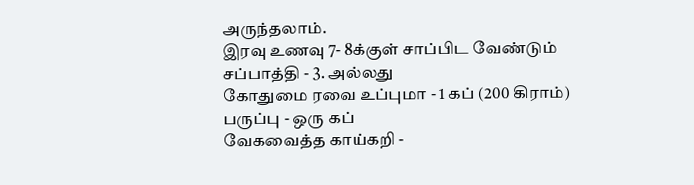அருந்தலாம்.
இரவு உணவு 7- 8க்குள் சாப்பிட வேண்டும்
சப்பாத்தி - 3. அல்லது
கோதுமை ரவை உப்புமா - 1 கப் (200 கிராம்)
பருப்பு - ஒரு கப்
வேகவைத்த காய்கறி -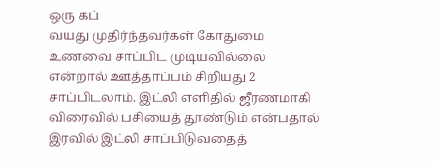ஒரு கப்
வயது முதிர்ந்தவர்கள் கோதுமை உணவை சாப்பிட முடியவில்லை என்றால் ஊத்தாப்பம் சிறியது 2 சாப்பிடலாம். இட்லி எளிதில் ஜீரணமாகி விரைவில் பசியைத் தூண்டும் என்பதால் இரவில் இட்லி சாப்பிடுவதைத்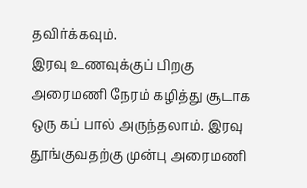தவிர்க்கவும்.
இரவு உணவுக்குப் பிறகு அரைமணி நேரம் கழித்து சூடாக ஒரு கப் பால் அருந்தலாம். இரவு தூங்குவதற்கு முன்பு அரைமணி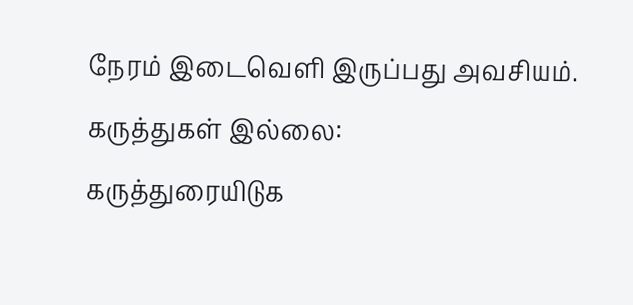நேரம் இடைவெளி இருப்பது அவசியம்.
கருத்துகள் இல்லை:
கருத்துரையிடுக